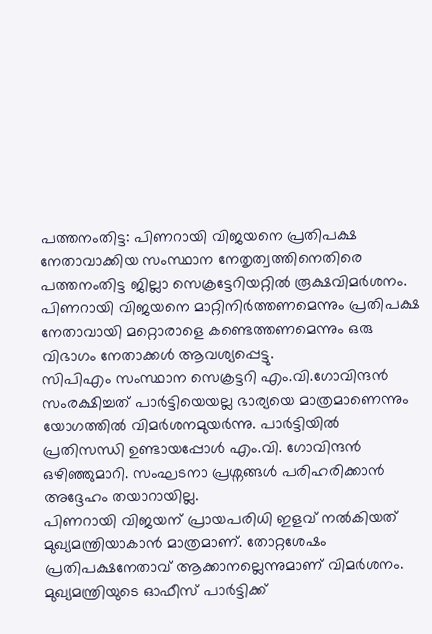പത്തനംതിട്ട: പിണറായി വിജയനെ പ്രതിപക്ഷ നേതാവാക്കിയ സംസ്ഥാന നേതൃത്വത്തിനെതിരെ പത്തനംതിട്ട ജില്ലാ സെക്രട്ടേറിയറ്റിൽ രൂക്ഷവിമർശനം. പിണറായി വിജയനെ മാറ്റിനിർത്തണമെന്നും പ്രതിപക്ഷ നേതാവായി മറ്റൊരാളെ കണ്ടെത്തണമെന്നും ഒരു വിഭാഗം നേതാക്കൾ ആവശ്യപ്പെട്ടു.
സിപിഎം സംസ്ഥാന സെക്രട്ടറി എം.വി.ഗോവിന്ദൻ സംരക്ഷിച്ചത് പാർട്ടിയെയല്ല ഭാര്യയെ മാത്രമാണെന്നും യോഗത്തിൽ വിമർശനമുയർന്നു. പാർട്ടിയിൽ പ്രതിസന്ധി ഉണ്ടായപ്പോൾ എം.വി. ഗോവിന്ദൻ ഒഴിഞ്ഞുമാറി. സംഘടനാ പ്രശ്നങ്ങൾ പരിഹരിക്കാൻ അദ്ദേഹം തയാറായില്ല.
പിണറായി വിജയന് പ്രായപരിധി ഇളവ് നൽകിയത് മുഖ്യമന്ത്രിയാകാൻ മാത്രമാണ്. തോറ്റശേഷം പ്രതിപക്ഷനേതാവ് ആക്കാനല്ലെന്നുമാണ് വിമർശനം. മുഖ്യമന്ത്രിയുടെ ഓഫീസ് പാർട്ടിക്ക്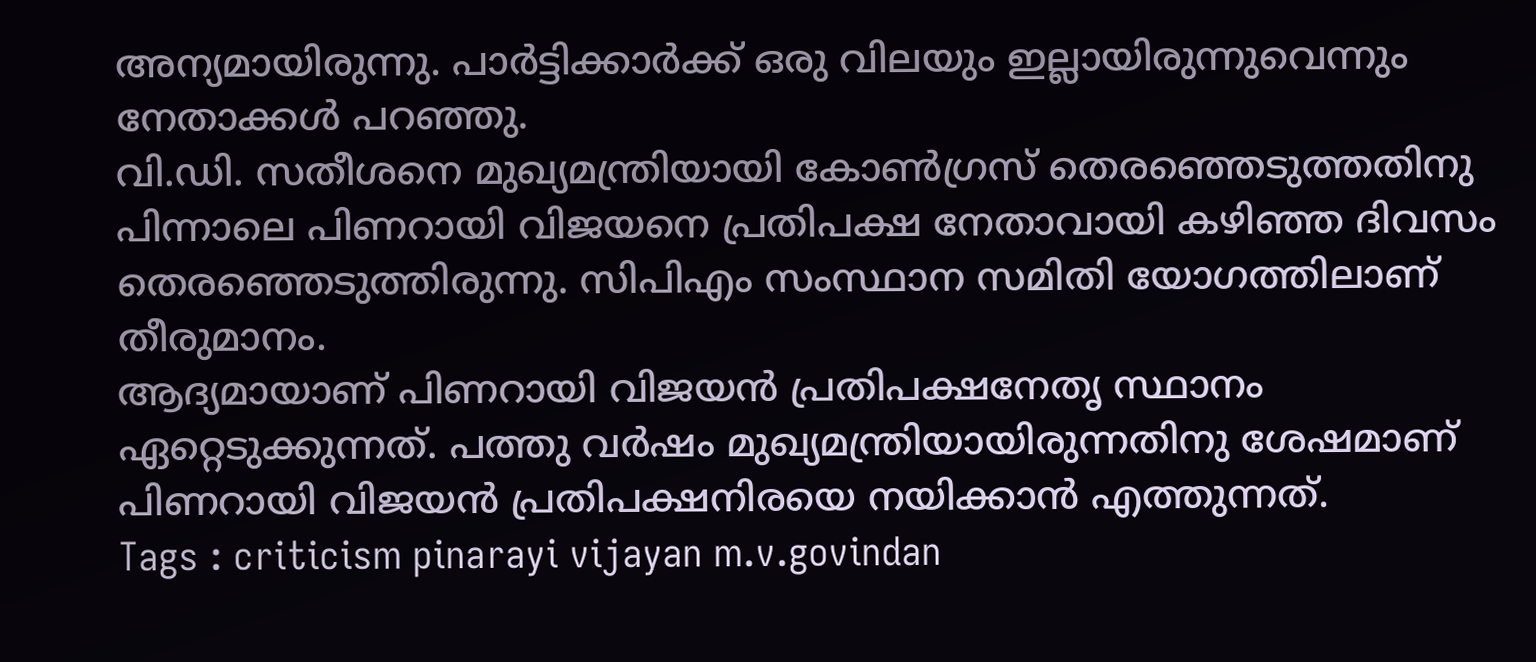അന്യമായിരുന്നു. പാർട്ടിക്കാർക്ക് ഒരു വിലയും ഇല്ലായിരുന്നുവെന്നും നേതാക്കൾ പറഞ്ഞു.
വി.ഡി. സതീശനെ മുഖ്യമന്ത്രിയായി കോൺഗ്രസ് തെരഞ്ഞെടുത്തതിനു പിന്നാലെ പിണറായി വിജയനെ പ്രതിപക്ഷ നേതാവായി കഴിഞ്ഞ ദിവസം തെരഞ്ഞെടുത്തിരുന്നു. സിപിഎം സംസ്ഥാന സമിതി യോഗത്തിലാണ് തീരുമാനം.
ആദ്യമായാണ് പിണറായി വിജയൻ പ്രതിപക്ഷനേതൃ സ്ഥാനം ഏറ്റെടുക്കുന്നത്. പത്തു വർഷം മുഖ്യമന്ത്രിയായിരുന്നതിനു ശേഷമാണ് പിണറായി വിജയൻ പ്രതിപക്ഷനിരയെ നയിക്കാൻ എത്തുന്നത്.
Tags : criticism pinarayi vijayan m.v.govindan